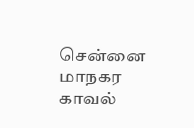சென்னை மாநகர காவல்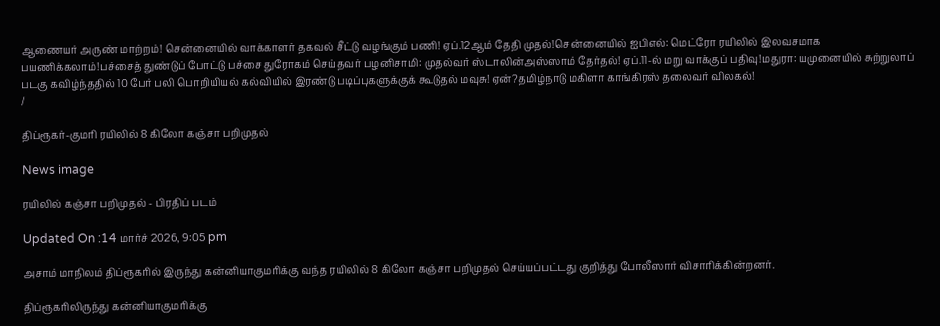ஆணையர் அருண் மாற்றம்! சென்னையில் வாக்காளர் தகவல் சீட்டு வழங்கும் பணி! ஏப்.12ஆம் தேதி முதல்!சென்னையில் ஐபிஎல்: மெட்ரோ ரயிலில் இலவசமாக பயணிக்கலாம்!பச்சைத் துண்டுப் போட்டு பச்சை துரோகம் செய்தவர் பழனிசாமி: முதல்வர் ஸ்டாலின்அஸ்ஸாம் தேர்தல்! ஏப்.11-ல் மறு வாக்குப் பதிவு!மதுரா: யமுனையில் சுற்றுலாப் படகு கவிழ்ந்ததில் 10 பேர் பலி பொறியியல் கல்வியில் இரண்டு படிப்புகளுக்குக் கூடுதல் மவுசு! ஏன்?தமிழ்நாடு மகிளா காங்கிரஸ் தலைவர் விலகல்!
/

திப்ரூகர்-குமரி ரயிலில் 8 கிலோ கஞ்சா பறிமுதல்

News image

ரயிலில் கஞ்சா பறிமுதல் - பிரதிப் படம்

Updated On :14 மார்ச் 2026, 9:05 pm

அசாம் மாநிலம் திப்ரூகரில் இருந்து கன்னியாகுமரிக்கு வந்த ரயிலில் 8 கிலோ கஞ்சா பறிமுதல் செய்யப்பட்டது குறித்து போலீஸார் விசாரிக்கின்றனர்.

திப்ரூகரிலிருந்து கன்னியாகுமரிக்கு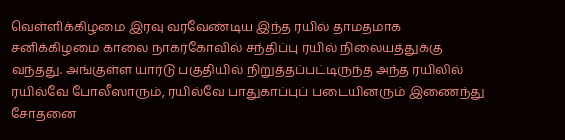வெள்ளிக்கிழமை இரவு வரவேண்டிய இந்த ரயில் தாமதமாக சனிக்கிழமை காலை நாகர்கோவில் சந்திப்பு ரயில் நிலையத்துக்கு வந்தது. அங்குள்ள யார்டு பகுதியில் நிறுத்தப்பட்டிருந்த அந்த ரயிலில் ரயில்வே போலீஸாரும், ரயில்வே பாதுகாப்புப் படையினரும் இணைந்து சோதனை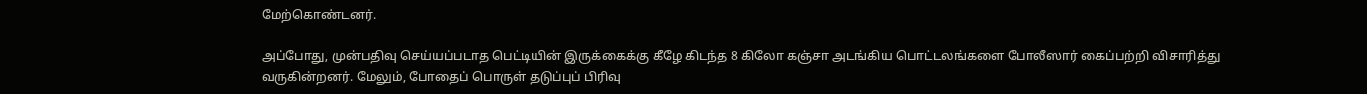மேற்கொண்டனர்.

அப்போது, முன்பதிவு செய்யப்படாத பெட்டியின் இருக்கைக்கு கீழே கிடந்த 8 கிலோ கஞ்சா அடங்கிய பொட்டலங்களை போலீஸார் கைப்பற்றி விசாரித்து வருகின்றனர். மேலும், போதைப் பொருள் தடுப்புப் பிரிவு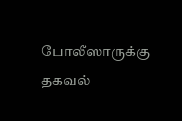போலீஸாருக்கு தகவல்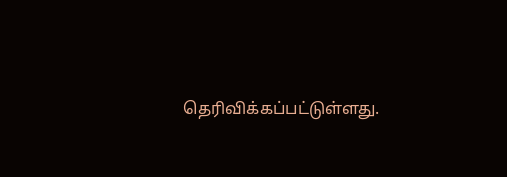தெரிவிக்கப்பட்டுள்ளது.